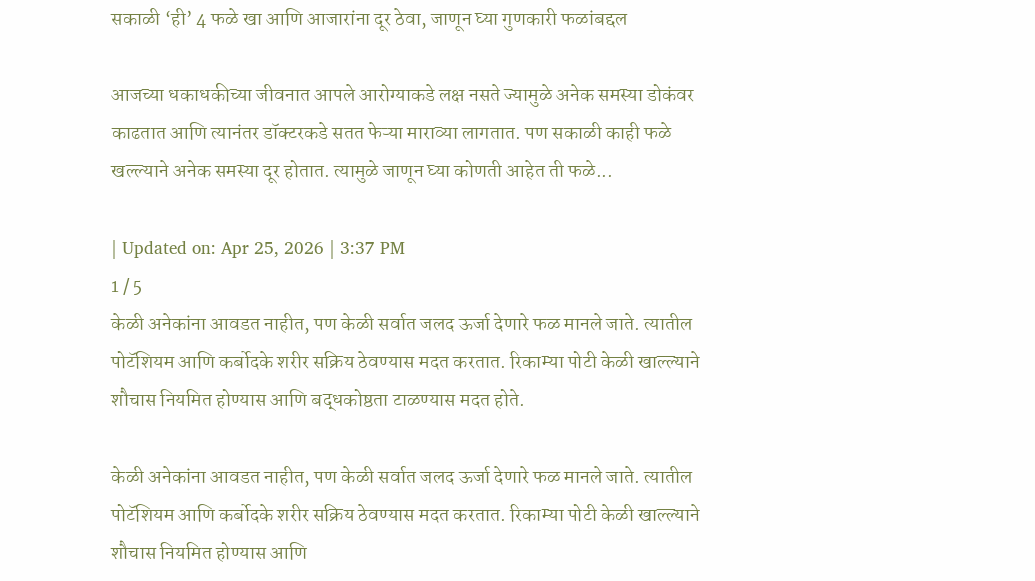सकाळी ‘ही’ 4 फळे खा आणि आजारांना दूर ठेवा, जाणून घ्या गुणकारी फळांबद्दल

आजच्या धकाधकीच्या जीवनात आपले आरोग्याकडे लक्ष नसते ज्यामुळे अनेक समस्या डोकंवर काढतात आणि त्यानंतर डॉक्टरकडे सतत फेऱ्या माराव्या लागतात. पण सकाळी काही फळे खल्ल्याने अनेक समस्या दूर होतात. त्यामुळे जाणून घ्या कोणती आहेत ती फळे...

| Updated on: Apr 25, 2026 | 3:37 PM
1 / 5
केळी अनेकांना आवडत नाहीत, पण केळी सर्वात जलद ऊर्जा देणारे फळ मानले जाते. त्यातील पोटॅशियम आणि कर्बोदके शरीर सक्रिय ठेवण्यास मदत करतात. रिकाम्या पोटी केळी खाल्ल्याने शौचास नियमित होण्यास आणि बद्धकोष्ठता टाळण्यास मदत होते.

केळी अनेकांना आवडत नाहीत, पण केळी सर्वात जलद ऊर्जा देणारे फळ मानले जाते. त्यातील पोटॅशियम आणि कर्बोदके शरीर सक्रिय ठेवण्यास मदत करतात. रिकाम्या पोटी केळी खाल्ल्याने शौचास नियमित होण्यास आणि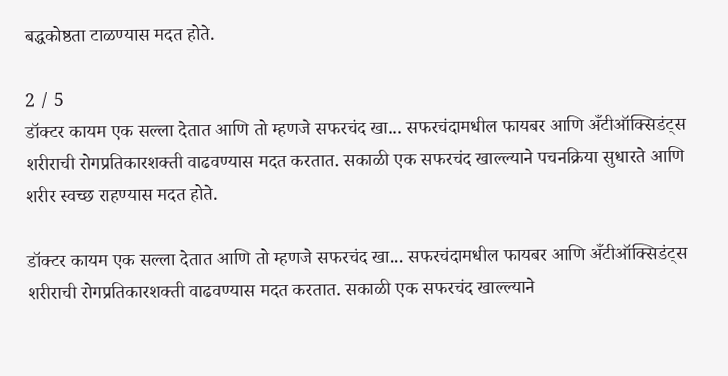बद्धकोष्ठता टाळण्यास मदत होते.

2 / 5
डॉक्टर कायम एक सल्ला देतात आणि तो म्हणजे सफरचंद खा... सफरचंदामधील फायबर आणि अँटीऑक्सिडंट्स शरीराची रोगप्रतिकारशक्ती वाढवण्यास मदत करतात. सकाळी एक सफरचंद खाल्ल्याने पचनक्रिया सुधारते आणि शरीर स्वच्छ राहण्यास मदत होते.

डॉक्टर कायम एक सल्ला देतात आणि तो म्हणजे सफरचंद खा... सफरचंदामधील फायबर आणि अँटीऑक्सिडंट्स शरीराची रोगप्रतिकारशक्ती वाढवण्यास मदत करतात. सकाळी एक सफरचंद खाल्ल्याने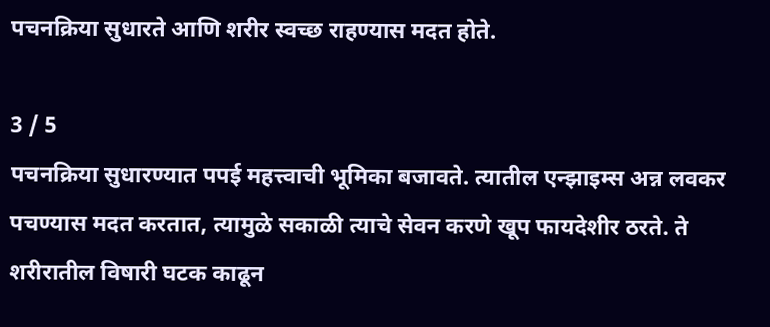पचनक्रिया सुधारते आणि शरीर स्वच्छ राहण्यास मदत होते.

3 / 5
पचनक्रिया सुधारण्यात पपई महत्त्वाची भूमिका बजावते. त्यातील एन्झाइम्स अन्न लवकर पचण्यास मदत करतात, त्यामुळे सकाळी त्याचे सेवन करणे खूप फायदेशीर ठरते. ते शरीरातील विषारी घटक काढून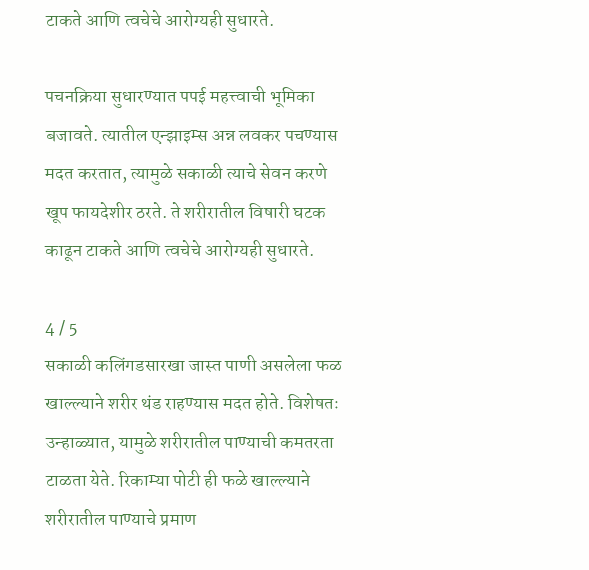टाकते आणि त्वचेचे आरोग्यही सुधारते.

पचनक्रिया सुधारण्यात पपई महत्त्वाची भूमिका बजावते. त्यातील एन्झाइम्स अन्न लवकर पचण्यास मदत करतात, त्यामुळे सकाळी त्याचे सेवन करणे खूप फायदेशीर ठरते. ते शरीरातील विषारी घटक काढून टाकते आणि त्वचेचे आरोग्यही सुधारते.

4 / 5
सकाळी कलिंगडसारखा जास्त पाणी असलेला फळ खाल्ल्याने शरीर थंड राहण्यास मदत होते. विशेषतः उन्हाळ्यात, यामुळे शरीरातील पाण्याची कमतरता टाळता येते. रिकाम्या पोटी ही फळे खाल्ल्याने शरीरातील पाण्याचे प्रमाण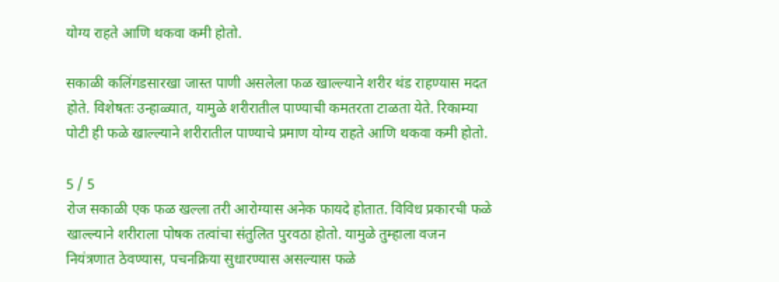योग्य राहते आणि थकवा कमी होतो.

सकाळी कलिंगडसारखा जास्त पाणी असलेला फळ खाल्ल्याने शरीर थंड राहण्यास मदत होते. विशेषतः उन्हाळ्यात, यामुळे शरीरातील पाण्याची कमतरता टाळता येते. रिकाम्या पोटी ही फळे खाल्ल्याने शरीरातील पाण्याचे प्रमाण योग्य राहते आणि थकवा कमी होतो.

5 / 5
रोज सकाळी एक फळ खल्ला तरी आरोग्यास अनेक फायदे होतात. विविध प्रकारची फळे खाल्ल्याने शरीराला पोषक तत्वांचा संतुलित पुरवठा होतो. यामुळे तुम्हाला वजन नियंत्रणात ठेवण्यास, पचनक्रिया सुधारण्यास असल्यास फळे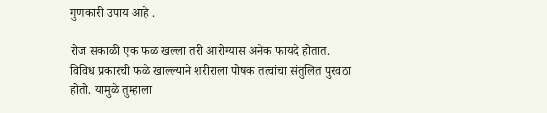गुणकारी उपाय आहे .

रोज सकाळी एक फळ खल्ला तरी आरोग्यास अनेक फायदे होतात. विविध प्रकारची फळे खाल्ल्याने शरीराला पोषक तत्वांचा संतुलित पुरवठा होतो. यामुळे तुम्हाला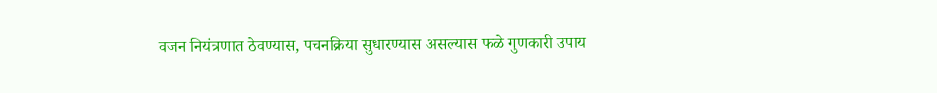वजन नियंत्रणात ठेवण्यास, पचनक्रिया सुधारण्यास असल्यास फळे गुणकारी उपाय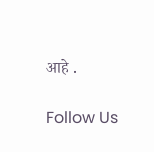आहे .

Follow Us